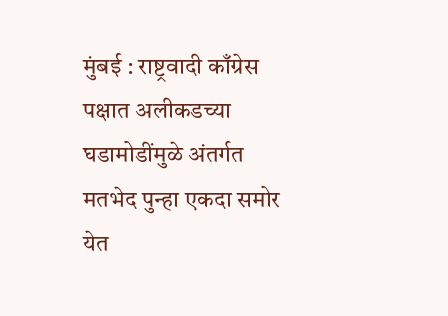मुंबई : राष्ट्रवादी काँग्रेस पक्षात अलीकडच्या घडामोडींमुळे अंतर्गत मतभेद पुन्हा एकदा समोर येत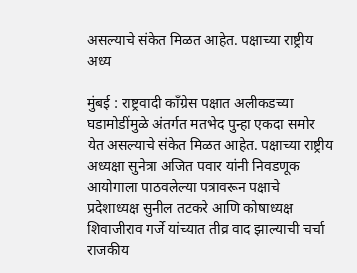असल्याचे संकेत मिळत आहेत. पक्षाच्या राष्ट्रीय अध्य

मुंबई : राष्ट्रवादी काँग्रेस पक्षात अलीकडच्या घडामोडींमुळे अंतर्गत मतभेद पुन्हा एकदा समोर येत असल्याचे संकेत मिळत आहेत. पक्षाच्या राष्ट्रीय अध्यक्षा सुनेत्रा अजित पवार यांनी निवडणूक आयोगाला पाठवलेल्या पत्रावरून पक्षाचे प्रदेशाध्यक्ष सुनील तटकरे आणि कोषाध्यक्ष शिवाजीराव गर्जे यांच्यात तीव्र वाद झाल्याची चर्चा राजकीय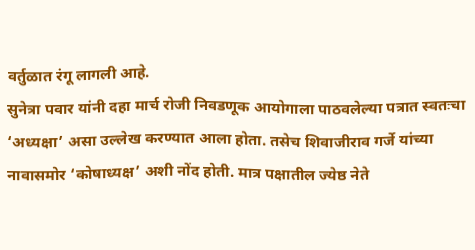वर्तुळात रंगू लागली आहे.
सुनेत्रा पवार यांनी दहा मार्च रोजी निवडणूक आयोगाला पाठवलेल्या पत्रात स्वतःचा ‘अध्यक्षा’ असा उल्लेख करण्यात आला होता. तसेच शिवाजीराव गर्जे यांच्या नावासमोर ‘कोषाध्यक्ष’ अशी नोंद होती. मात्र पक्षातील ज्येष्ठ नेते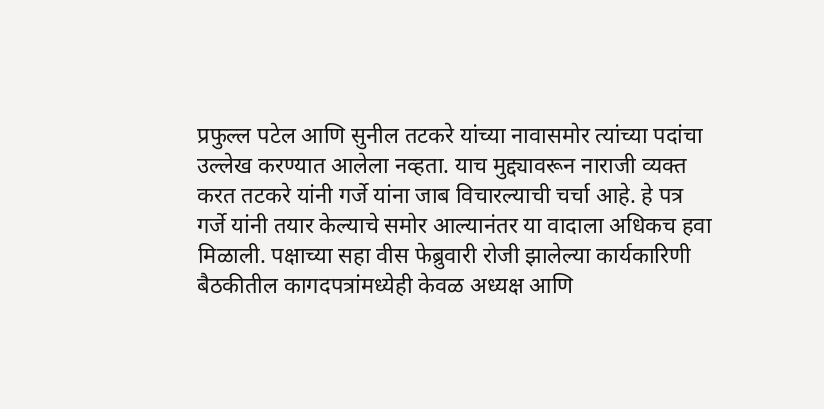प्रफुल्ल पटेल आणि सुनील तटकरे यांच्या नावासमोर त्यांच्या पदांचा उल्लेख करण्यात आलेला नव्हता. याच मुद्द्यावरून नाराजी व्यक्त करत तटकरे यांनी गर्जे यांना जाब विचारल्याची चर्चा आहे. हे पत्र गर्जे यांनी तयार केल्याचे समोर आल्यानंतर या वादाला अधिकच हवा मिळाली. पक्षाच्या सहा वीस फेब्रुवारी रोजी झालेल्या कार्यकारिणी बैठकीतील कागदपत्रांमध्येही केवळ अध्यक्ष आणि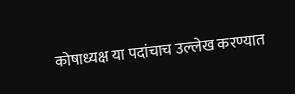कोषाध्यक्ष या पदांचाच उल्लेख करण्यात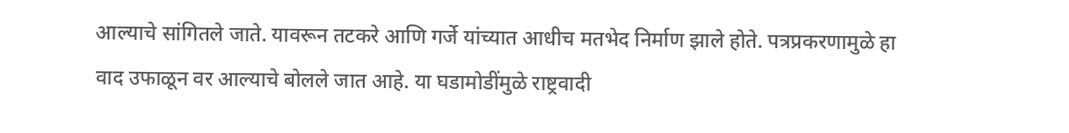आल्याचे सांगितले जाते. यावरून तटकरे आणि गर्जे यांच्यात आधीच मतभेद निर्माण झाले होते. पत्रप्रकरणामुळे हा वाद उफाळून वर आल्याचे बोलले जात आहे. या घडामोडींमुळे राष्ट्रवादी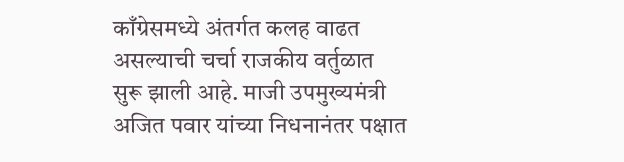काँग्रेसमध्ये अंतर्गत कलह वाढत असल्याची चर्चा राजकीय वर्तुळात सुरू झाली आहे. माजी उपमुख्यमंत्री अजित पवार यांच्या निधनानंतर पक्षात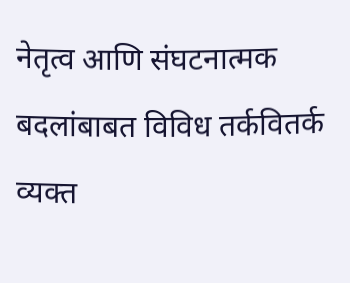नेतृत्व आणि संघटनात्मक बदलांबाबत विविध तर्कवितर्क व्यक्त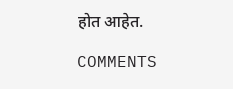होत आहेत.

COMMENTS